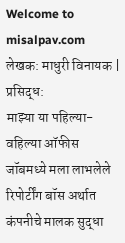Welcome to misalpav.com
लेखक: माधुरी विनायक | प्रसिद्ध:
माझ्या या पहिल्या-वहिल्या ऑफीस जॉबमध्ये मला लाभलेले रिपोर्टींग बॉस अर्थात कंपनीचे मालक सुद्धा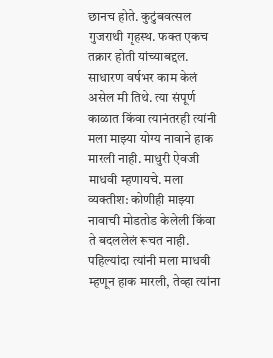छानच होते. कुटुंबवत्सल गुजराथी गृहस्थ. फक्त एकच तक्रार होती यांच्याबद्दल. साधारण वर्षभर काम केलं असेल मी तिथे. त्या संपूर्ण काळात किंवा त्यानंतरही त्यांनी मला माझ्या योग्य नावाने हाक मारली नाही. माधुरी ऐवजी माधवी म्हणायचे. मला व्यक्तीश: कोणीही माझ्या नावाची मोडतोड केलेली किंवा ते बदललेलं रूचत नाही. पहिल्यांदा त्यांनी मला माधवी म्हणून हाक मारली, तेव्हा त्यांना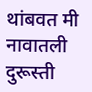थांबवत मी नावातली दुरूस्ती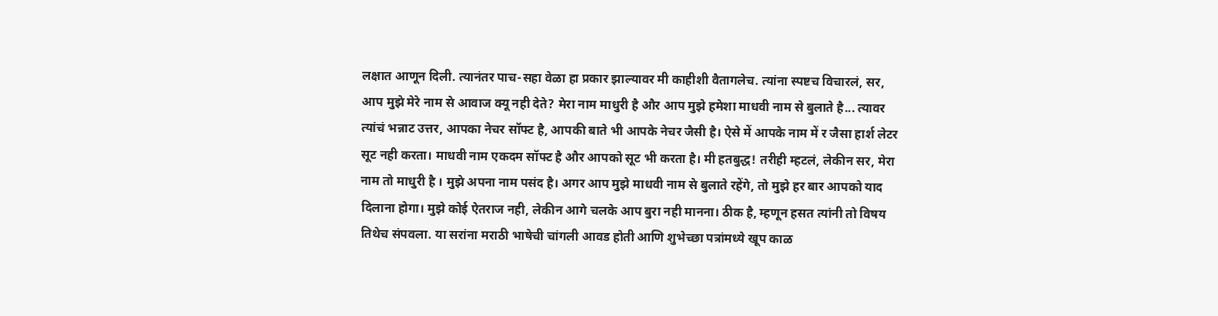लक्षात आणून दिली. त्यानंतर पाच-सहा वेळा हा प्रकार झाल्यावर मी काहीशी वैतागलेच. त्यांना स्पष्टच विचारलं, सर, आप मुझे मेरे नाम से आवाज क्यू नही देते? मेरा नाम माधुरी है और आप मुझे हमेशा माधवी नाम से बुलाते है... त्यावर त्यांचं भन्नाट उत्तर, आपका नेचर सॉफ्ट है, आपकी बाते भी आपके नेचर जैसी है। ऐसे में आपके नाम में र जैसा हार्श लेटर सूट नही करता। माधवी नाम एकदम सॉफ्ट है और आपको सूट भी करता है। मी हतबुद्ध! तरीही म्हटलं, लेकीन सर, मेरा नाम तो माधुरी है । मुझे अपना नाम पसंद है। अगर आप मुझे माधवी नाम से बुलाते रहेंगे, तो मुझे हर बार आपको याद दिलाना होगा। मुझे कोई ऐतराज नही, लेकीन आगे चलके आप बुरा नही मानना। ठीक है, म्हणून हसत त्यांनी तो विषय तिथेच संपवला. या सरांना मराठी भाषेची चांगली आवड होती आणि शुभेच्छा पत्रांमध्ये खूप काळ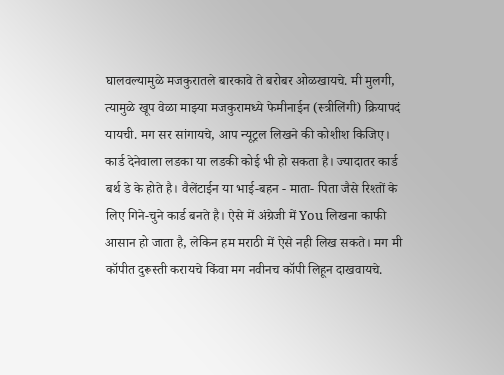घालवल्यामुळे मजकुरातले बारकावे ते बरोबर ओळखायचे. मी मुलगी, त्यामुळे खूप वेळा माझ्या मजकुरामध्ये फेमीनाईन (स्त्रीलिंगी) क्रियापदं यायची. मग सर सांगायचे, आप न्यूट्रल लिखने की कोशीश किजिए। कार्ड देनेवाला लडका या लडकी कोई भी हो सकता है। ज्यादातर कार्ड बर्थ डे के होते है। वैलेंटाईन या भाई-बहन - माता- पिता जैसे रिश्तों के लिए गिने-चुने कार्ड बनते है। ऐसे में अंग्रेजी में You लिखना काफी आसान हो जाता है, लेकिन हम मराठी में ऐसे नही लिख सकते। मग मी कॉपीत दुरूस्ती करायचे किंवा मग नवीनच कॉपी लिहून दाखवायचे.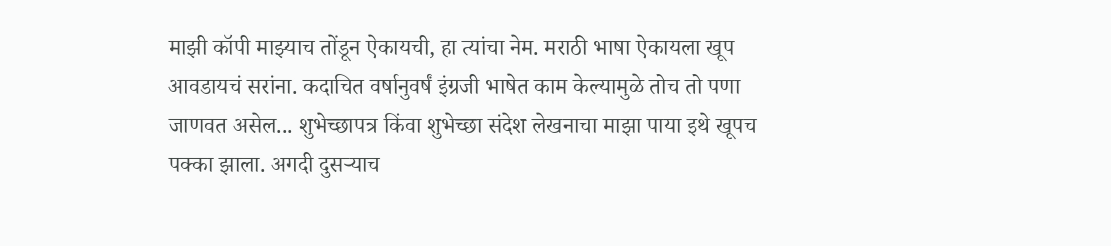माझी कॉपी माझ्याच तोंडून ऐकायची, हा त्यांचा नेम. मराठी भाषा ऐकायला खूप आवडायचं सरांना. कदाचित वर्षानुवर्षं इंग्रजी भाषेत काम केल्यामुळे तोच तो पणा जाणवत असेल... शुभेच्छापत्र किंवा शुभेच्छा संदेश लेखनाचा माझा पाया इथे खूपच पक्का झाला. अगदी दुसऱ्याच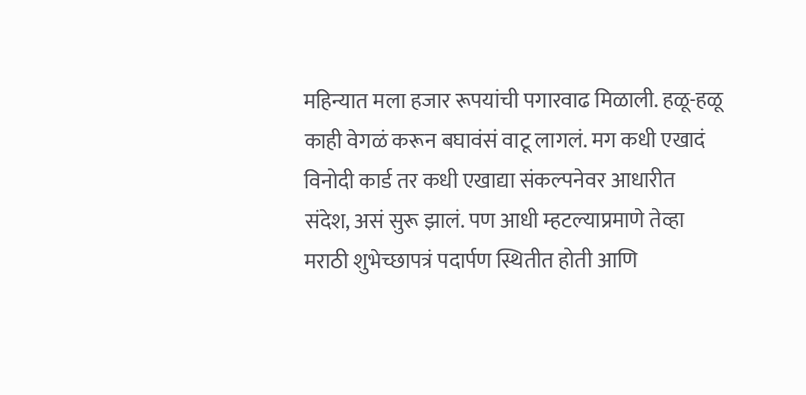महिन्यात मला हजार रूपयांची पगारवाढ मिळाली. हळू-हळू काही वेगळं करून बघावंसं वाटू लागलं. मग कधी एखादं विनोदी कार्ड तर कधी एखाद्या संकल्पनेवर आधारीत संदेश, असं सुरू झालं. पण आधी म्हटल्याप्रमाणे तेव्हा मराठी शुभेच्छापत्रं पदार्पण स्थितीत होती आणि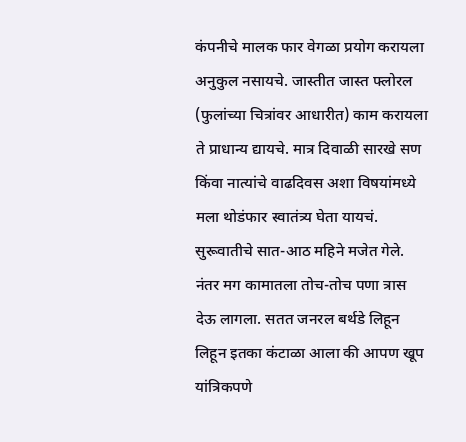कंपनीचे मालक फार वेगळा प्रयोग करायला अनुकुल नसायचे. जास्तीत जास्त फ्लोरल (फुलांच्या चित्रांवर आधारीत) काम करायला ते प्राधान्य द्यायचे. मात्र दिवाळी सारखे सण किंवा नात्यांचे वाढदिवस अशा विषयांमध्ये मला थोडंफार स्वातंत्र्य घेता यायचं. सुरूवातीचे सात-आठ महिने मजेत गेले. नंतर मग कामातला तोच-तोच पणा त्रास देऊ लागला. सतत जनरल बर्थडे लिहून लिहून इतका कंटाळा आला की आपण खूप यांत्रिकपणे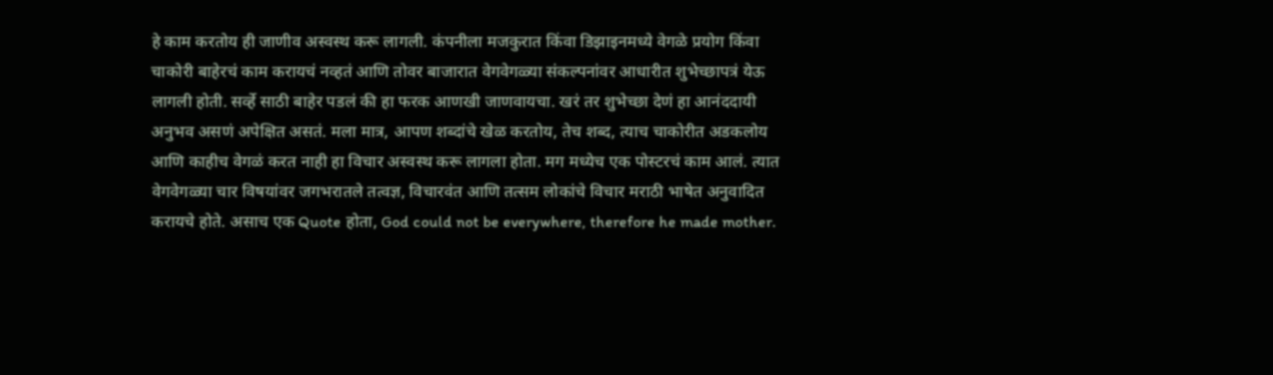हे काम करतोय ही जाणीव अस्वस्थ करू लागली. कंपनीला मजकुरात किंवा डिझाइनमध्ये वेगळे प्रयोग किंवा चाकोरी बाहेरचं काम करायचं नव्हतं आणि तोवर बाजारात वेगवेगळ्या संकल्पनांवर आधारीत शुभेच्छापत्रं येऊ लागली होती. सर्व्हे साठी बाहेर पडलं की हा फरक आणखी जाणवायचा. खरं तर शुभेच्छा देणं हा आनंददायी अनुभव असणं अपेक्षित असतं. मला मात्र, आपण शब्दांचे खेळ करतोय, तेच शब्द, त्याच चाकोरीत अडकलोय आणि काहीच वेगळं करत नाही हा विचार अस्वस्थ करू लागला होता. मग मध्येच एक पोस्टरचं काम आलं. त्यात वेगवेगळ्या चार विषयांवर जगभरातले तत्वज्ञ, विचारवंत आणि तत्सम लोकांचे विचार मराठी भाषेत अनुवादित करायचे होते. असाच एक Quote होता, God could not be everywhere, therefore he made mother.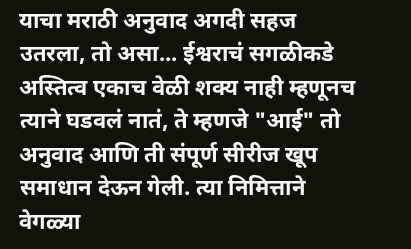याचा मराठी अनुवाद अगदी सहज उतरला, तो असा... ईश्वराचं सगळीकडे अस्तित्व एकाच वेळी शक्य नाही म्हणूनच त्याने घडवलं नातं, ते म्हणजे "आई" तो अनुवाद आणि ती संपूर्ण सीरीज खूप समाधान देऊन गेली. त्या निमित्ताने वेगळ्या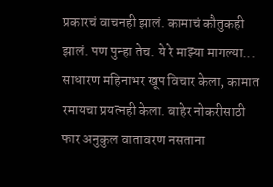प्रकारचं वाचनही झालं. कामाचं कौतुकही झालं. पण पुन्हा तेच. ये रे माझ्या मागल्या... साधारण महिनाभर खूप विचार केला, कामात रमायचा प्रयत्नही केला. बाहेर नोकरीसाठी फार अनुकुल वातावरण नसताना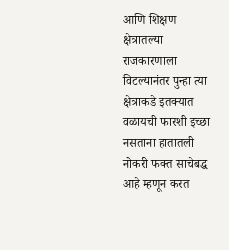आणि शिक्षण क्षेत्रातल्या राजकारणाला विटल्यानंतर पुन्हा त्या क्षेत्राकडे इतक्यात वळायची फारशी इच्छा नसताना हातातली नोकरी फक्त साचेबद्ध आहे म्हणून करत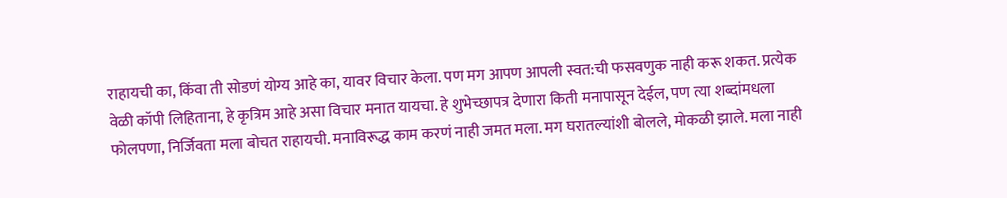राहायची का, किंवा ती सोडणं योग्य आहे का, यावर विचार केला. पण मग आपण आपली स्वत:ची फसवणुक नाही करू शकत. प्रत्येक वेळी कॉपी लिहिताना, हे कृत्रिम आहे असा विचार मनात यायचा. हे शुभेच्छापत्र देणारा किती मनापासून देईल, पण त्या शब्दांमधला फोलपणा, निर्जिवता मला बोचत राहायची. मनाविरूद्ध काम करणं नाही जमत मला. मग घरातल्यांशी बोलले, मोकळी झाले. मला नाही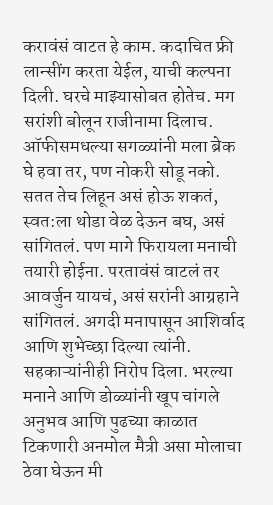करावंसं वाटत हे काम. कदाचित फ्री लान्सींग करता येईल, याची कल्पना दिली. घरचे माझ्यासोबत होतेच. मग सरांशी बोलून राजीनामा दिलाच. ऑफीसमधल्या सगळ्यांनी मला ब्रेक घे हवा तर, पण नोकरी सोडू नको. सतत तेच लिहून असं होऊ शकतं, स्वत:ला थोडा वेळ देऊन बघ, असं सांगितलं. पण मागे फिरायला मनाची तयारी होईना. परतावंसं वाटलं तर आवर्जुन यायचं, असं सरांनी आग्रहाने सांगितलं. अगदी मनापासून आशिर्वाद आणि शुभेच्छा दिल्या त्यांनी. सहकाऱ्यांनीही निरोप दिला. भरल्या मनाने आणि डोळ्यांनी खूप चांगले अनुभव आणि पुढच्या काळात टिकणारी अनमोल मैत्री असा मोलाचा ठेवा घेऊन मी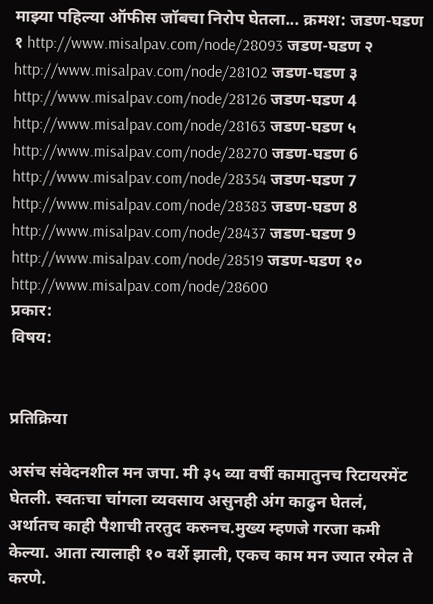माझ्या पहिल्या ऑफीस जॉबचा निरोप घेतला... क्रमश: जडण-घडण १ http://www.misalpav.com/node/28093 जडण-घडण २ http://www.misalpav.com/node/28102 जडण-घडण ३ http://www.misalpav.com/node/28126 जडण-घडण 4 http://www.misalpav.com/node/28163 जडण-घडण ५ http://www.misalpav.com/node/28270 जडण-घडण 6 http://www.misalpav.com/node/28354 जडण-घडण 7 http://www.misalpav.com/node/28383 जडण-घडण 8 http://www.misalpav.com/node/28437 जडण-घडण 9 http://www.misalpav.com/node/28519 जडण-घडण १० http://www.misalpav.com/node/28600
प्रकार:
विषय:


प्रतिक्रिया

असंच संवेदनशील मन जपा. मी ३५ व्या वर्षी कामातुनच रिटायरमेंट घेतली. स्वतःचा चांगला व्यवसाय असुनही अंग काढुन घेतलं, अर्थातच काही पैशाची तरतुद करुनच.मुख्य म्हणजे गरजा कमी केल्या. आता त्यालाही १० वर्शे झाली, एकच काम मन ज्यात रमेल ते करणे.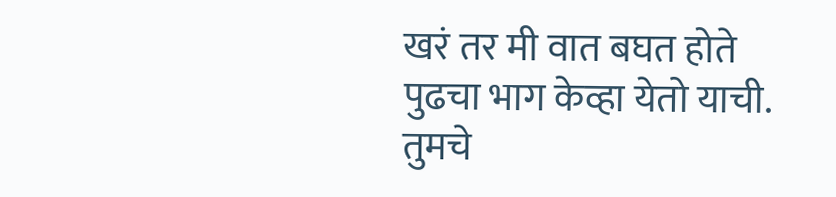खरं तर मी वात बघत होते पुढचा भाग केव्हा येतो याची. तुमचे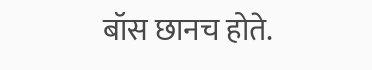बॉस छानच होते.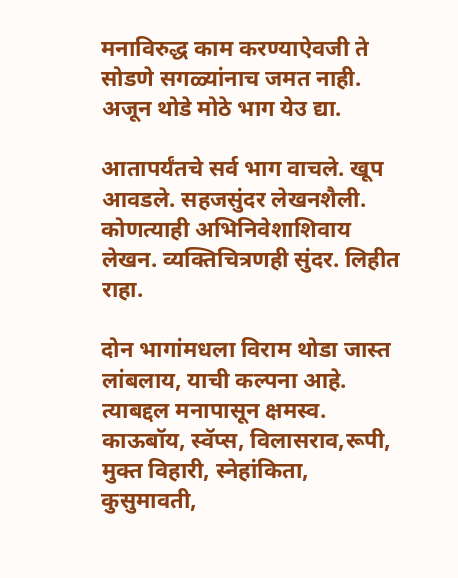मनाविरुद्ध काम करण्याऐवजी ते सोडणे सगळ्यांनाच जमत नाही. अजून थोडे मोठे भाग येउ द्या.

आतापर्यंतचे सर्व भाग वाचले. खूप आवडले. सहजसुंदर लेखनशैली. कोणत्याही अभिनिवेशाशिवाय लेखन. व्यक्तिचित्रणही सुंदर. लिहीत राहा.

दोन भागांमधला विराम थोडा जास्त लांबलाय, याची कल्पना आहे. त्याबद्दल मनापासून क्षमस्व. काऊबॉय, स्वॅप्स, विलासराव,रूपी, मुक्त विहारी, स्नेहांकिता, कुसुमावती,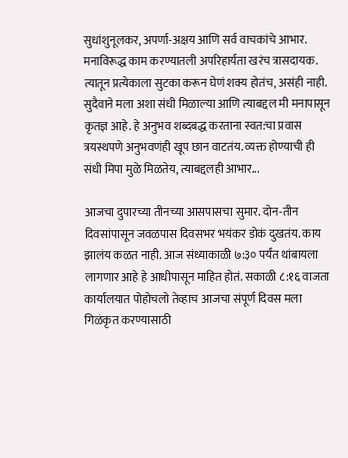सुधांशुनूलकर, अपर्णा-अक्षय आणि सर्व वाचकांचे आभार. मनाविरूद्ध काम करण्यातली अपरिहार्यता खरंच त्रासदायक. त्यातून प्रत्येकाला सुटका करून घेणं शक्य होतंच, असंही नाही. सुदैवाने मला अशा संधी मिळाल्या आणि त्याबद्दल मी मनापासून कृतज्ञ आहे. हे अनुभव शब्दबद्ध करताना स्वत:चा प्रवास त्रयस्थपणे अनुभवणंही खूप छान वाटतंय. व्यक्त होण्याची ही संधी मिपा मुळे मिळतेय, त्याबद्दलही आभार...

आजचा दुपारच्या तीनच्या आसपासचा सुमार. दोन-तीन दिवसांपासून जवळपास दिवसभर भयंकर डोकं दुखतंय. काय झालंय कळत नाही. आज संध्याकाळी ७:३० पर्यंत थांबायला लागणार आहे हे आधीपासून माहित होतं. सकाळी ८:१६ वाजता कार्यालयात पोहोचलो तेव्हाच आजचा संपूर्ण दिवस मला गिळंकृत करण्यासाठी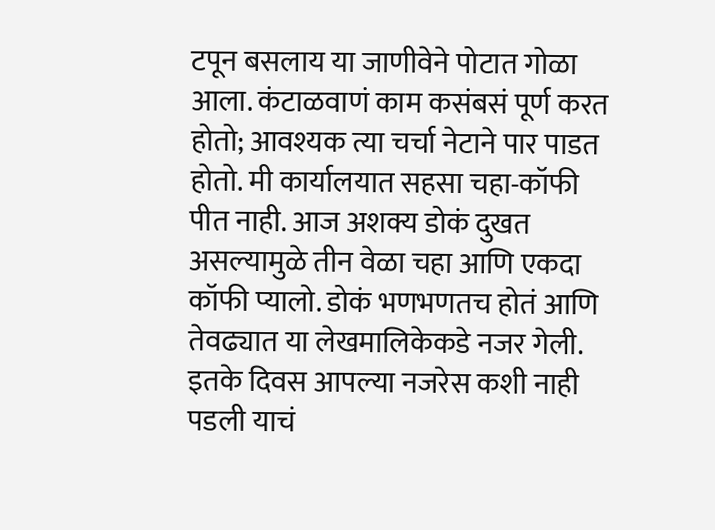टपून बसलाय या जाणीवेने पोटात गोळा आला. कंटाळवाणं काम कसंबसं पूर्ण करत होतो; आवश्यक त्या चर्चा नेटाने पार पाडत होतो. मी कार्यालयात सहसा चहा-कॉफी पीत नाही. आज अशक्य डोकं दुखत असल्यामुळे तीन वेळा चहा आणि एकदा कॉफी प्यालो. डोकं भणभणतच होतं आणि तेवढ्यात या लेखमालिकेकडे नजर गेली. इतके दिवस आपल्या नजरेस कशी नाही पडली याचं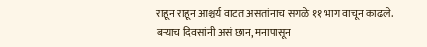राहून राहून आश्चर्य वाटत असतांनाच सगळे ११ भाग वाचून काढले. बर्‍याच दिवसांनी असं छान, मनापासून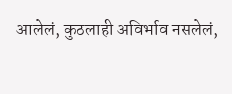आलेलं, कुठलाही अविर्भाव नसलेलं,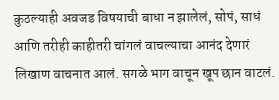कुठल्याही अवजड विषयाची बाधा न झालेलं, सोपं, साधं आणि तरीही काहीतरी चांगलं वाचल्याचा आनंद देणारं लिखाण वाचनात आलं. सगळे भाग वाचून खूप छान वाटलं.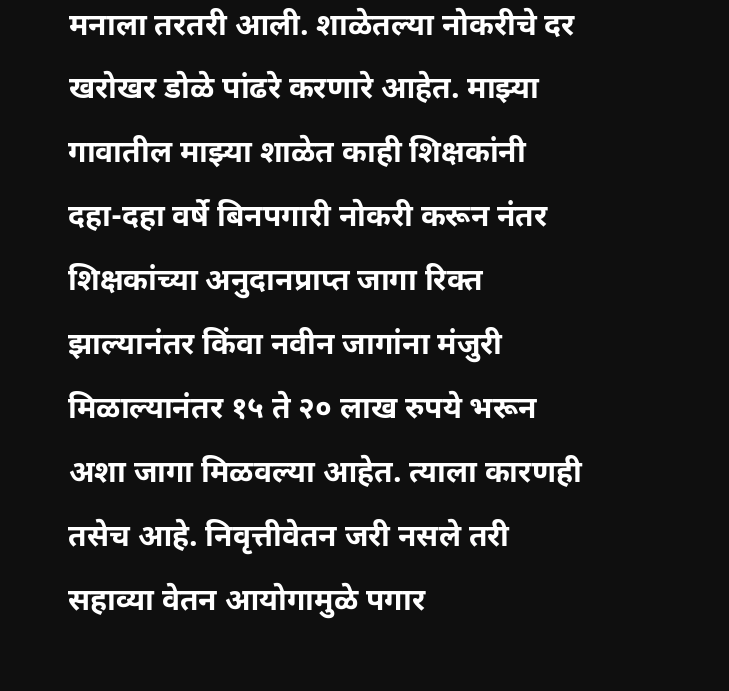मनाला तरतरी आली. शाळेतल्या नोकरीचे दर खरोखर डोळे पांढरे करणारे आहेत. माझ्या गावातील माझ्या शाळेत काही शिक्षकांनी दहा-दहा वर्षे बिनपगारी नोकरी करून नंतर शिक्षकांच्या अनुदानप्राप्त जागा रिक्त झाल्यानंतर किंवा नवीन जागांना मंजुरी मिळाल्यानंतर १५ ते २० लाख रुपये भरून अशा जागा मिळवल्या आहेत. त्याला कारणही तसेच आहे. निवृत्तीवेतन जरी नसले तरी सहाव्या वेतन आयोगामुळे पगार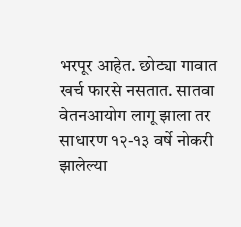भरपूर आहेत. छोट्या गावात खर्च फारसे नसतात. सातवा वेतनआयोग लागू झाला तर साधारण १२-१३ वर्षे नोकरी झालेल्या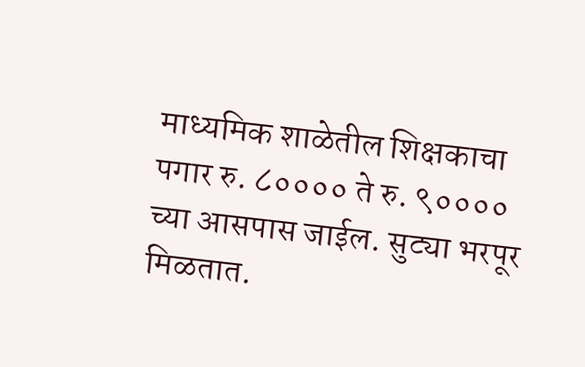माध्यमिक शाळेतील शिक्षकाचा पगार रु. ८०००० ते रु. ९०००० च्या आसपास जाईल. सुट्या भरपूर मिळतात.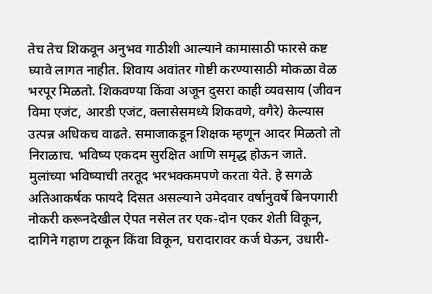तेच तेच शिकवून अनुभव गाठीशी आल्याने कामासाठी फारसे कष्ट घ्यावे लागत नाहीत. शिवाय अवांतर गोष्टी करण्यासाठी मोकळा वेळ भरपूर मिळतो. शिकवण्या किंवा अजून दुसरा काही व्यवसाय (जीवन विमा एजंट, आरडी एजंट, क्लासेसमध्ये शिकवणे, वगैरे) केल्यास उत्पन्न अधिकच वाढते. समाजाकडून शिक्षक म्हणून आदर मिळतो तो निराळाच. भविष्य एकदम सुरक्षित आणि समृद्ध होऊन जाते. मुलांच्या भविष्याची तरतूद भरभक्कमपणे करता येते. हे सगळे अतिआकर्षक फायदे दिसत असल्याने उमेदवार वर्षानुवर्षे बिनपगारी नोकरी करूनदेखील ऐपत नसेल तर एक-दोन एकर शेती विकून, दागिने गहाण टाकून किंवा विकून, घरादारावर कर्ज घेऊन, उधारी-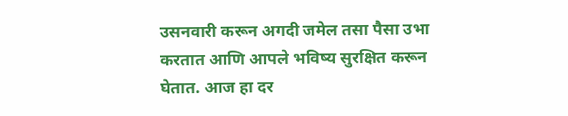उसनवारी करून अगदी जमेल तसा पैसा उभा करतात आणि आपले भविष्य सुरक्षित करून घेतात. आज हा दर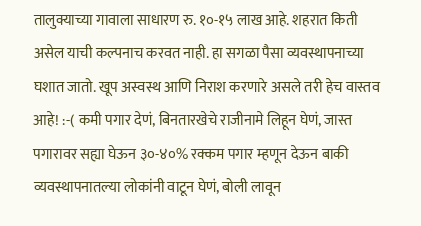तालुक्याच्या गावाला साधारण रु. १०-१५ लाख आहे. शहरात किती असेल याची कल्पनाच करवत नाही. हा सगळा पैसा व्यवस्थापनाच्या घशात जातो. खूप अस्वस्थ आणि निराश करणारे असले तरी हेच वास्तव आहे! :-( कमी पगार देणं, बिनतारखेचे राजीनामे लिहून घेणं, जास्त पगारावर सह्या घेऊन ३०-४०% रक्कम पगार म्हणून देऊन बाकी व्यवस्थापनातल्या लोकांनी वाटून घेणं, बोली लावून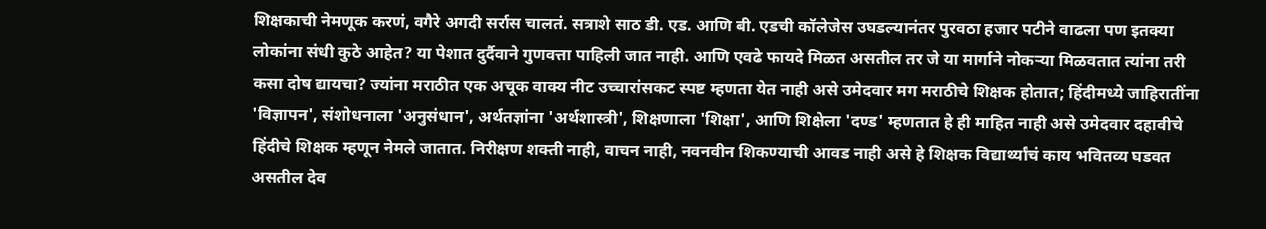शिक्षकाची नेमणूक करणं, वगैरे अगदी सर्रास चालतं. सत्राशे साठ डी. एड. आणि बी. एडची कॉलेजेस उघडल्यानंतर पुरवठा हजार पटीने वाढला पण इतक्या लोकांना संधी कुठे आहेत? या पेशात दुर्दैवाने गुणवत्ता पाहिली जात नाही. आणि एवढे फायदे मिळत असतील तर जे या मार्गाने नोकर्‍या मिळवतात त्यांना तरी कसा दोष द्यायचा? ज्यांना मराठीत एक अचूक वाक्य नीट उच्चारांसकट स्पष्ट म्हणता येत नाही असे उमेदवार मग मराठीचे शिक्षक होतात; हिंदीमध्ये जाहिरातींना 'विज्ञापन', संशोधनाला 'अनुसंधान', अर्थतज्ञांना 'अर्थशास्त्री', शिक्षणाला 'शिक्षा', आणि शिक्षेला 'दण्ड' म्हणतात हे ही माहित नाही असे उमेदवार दहावीचे हिंदीचे शिक्षक म्हणून नेमले जातात. निरीक्षण शक्ती नाही, वाचन नाही, नवनवीन शिकण्याची आवड नाही असे हे शिक्षक विद्यार्थ्यांचं काय भवितव्य घडवत असतील देव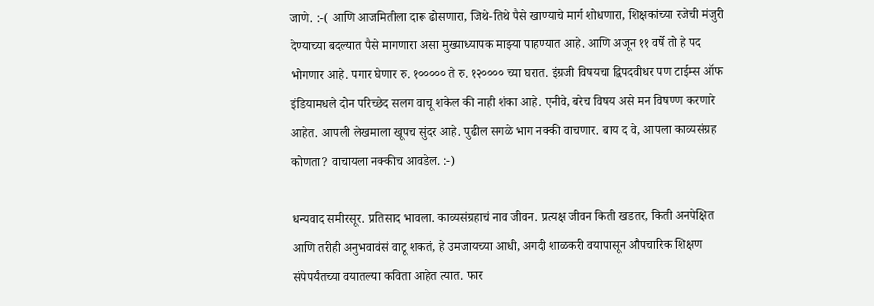जाणे. :-( आणि आजमितीला दारू ढोसणारा, जिथे-तिथे पैसे खाण्याचे मार्ग शोधणारा, शिक्षकांच्या रजेची मंजुरी देण्याच्या बदल्यात पैसे मागणारा असा मुख्याध्यापक माझ्या पाहण्यात आहे. आणि अजून ११ वर्षे तो हे पद भोगणार आहे. पगार घेणार रु. १००००० ते रु. १२०००० च्या घरात. इंग्रजी विषयचा द्विपदवीधर पण टाईम्स ऑफ इंडियामधले दोन परिच्छेद सलग वाचू शकेल की नाही शंका आहे. एनीवे, बरेच विषय असे मन विषण्ण करणारे आहेत. आपली लेखमाला खूपच सुंदर आहे. पुढील सगळे भाग नक्की वाचणार. बाय द वे, आपला काव्यसंग्रह कोणता? वाचायला नक्कीच आवडेल. :-)

धन्यवाद समीरसूर. प्रतिसाद भावला. काव्यसंग्रहाचं नाव जीवन. प्रत्यक्ष जीवन किती खडतर, किती अनपेक्षित आणि तरीही अनुभवावंसं वाटू शकतं, हे उमजायच्या आधी, अगदी शाळकरी वयापासून औपचारिक शिक्षण संपेपर्यंतच्या वयातल्या कविता आहेत त्यात. फार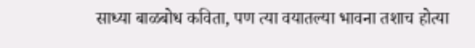साध्या बाळबोध कविता, पण त्या वयातल्या भावना तशाच होत्या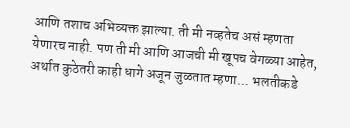आणि तशाच अभिव्यक्त झाल्या. ती मी नव्हतेच असं म्हणता येणारच नाही. पण ती मी आणि आजची मी खूपच वेगळ्या आहेत, अर्थात कुठेतरी काही धागे अजून जुळतात म्हणा... भलतीकडे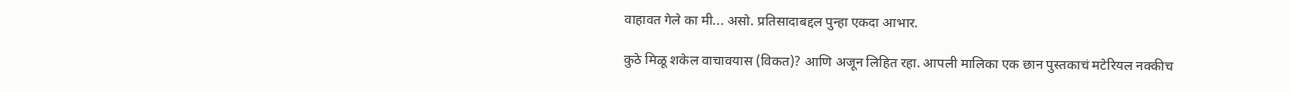वाहावत गेले का मी... असो. प्रतिसादाबद्दल पुन्हा एकदा आभार.

कुठे मिळू शकेल वाचावयास (विकत)? आणि अजून लिहित रहा. आपली मालिका एक छान पुस्तकाचं मटेरियल नक्कीच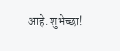आहे. शुभेच्छा!